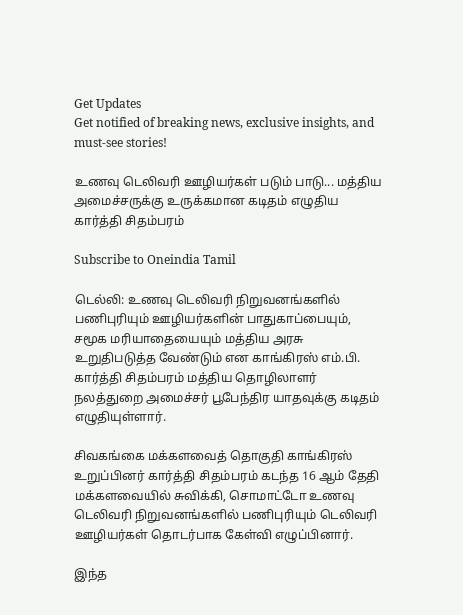Get Updates
Get notified of breaking news, exclusive insights, and must-see stories!

உணவு டெலிவரி ஊழியர்கள் படும் பாடு... மத்திய அமைச்சருக்கு உருக்கமான கடிதம் எழுதிய கார்த்தி சிதம்பரம்

Subscribe to Oneindia Tamil

டெல்லி: உணவு டெலிவரி நிறுவனங்களில் பணிபுரியும் ஊழியர்களின் பாதுகாப்பையும், சமூக மரியாதையையும் மத்திய அரசு உறுதிபடுத்த வேண்டும் என காங்கிரஸ் எம்.பி. கார்த்தி சிதம்பரம் மத்திய தொழிலாளர் நலத்துறை அமைச்சர் பூபேந்திர யாதவுக்கு கடிதம் எழுதியுள்ளார்.

சிவகங்கை மக்களவைத் தொகுதி காங்கிரஸ் உறுப்பினர் கார்த்தி சிதம்பரம் கடந்த 16 ஆம் தேதி மக்களவையில் சுவிக்கி, சொமாட்டோ உணவு டெலிவரி நிறுவனங்களில் பணிபுரியும் டெலிவரி ஊழியர்கள் தொடர்பாக கேள்வி எழுப்பினார்.

இந்த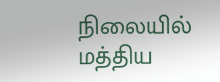நிலையில் மத்திய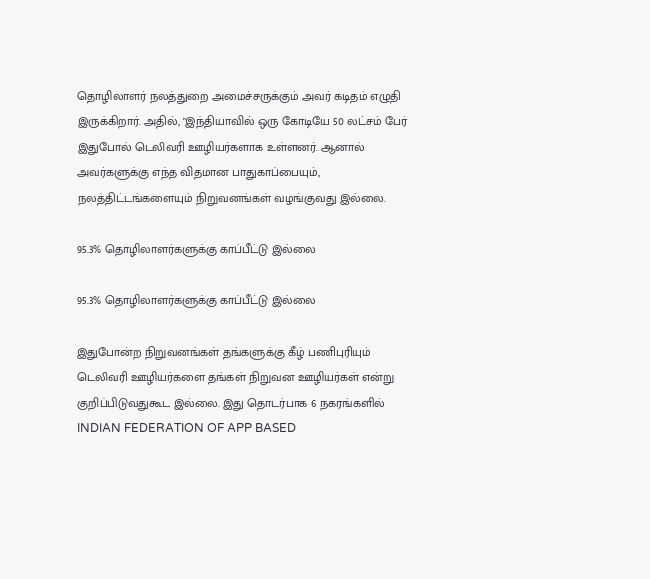தொழிலாளர் நலத்துறை அமைச்சருக்கும் அவர் கடிதம் எழுதி இருக்கிறார். அதில், "இந்தியாவில் ஒரு கோடியே 50 லட்சம் பேர் இதுபோல் டெலிவரி ஊழியர்களாக உள்ளனர். ஆனால் அவர்களுக்கு எந்த விதமான பாதுகாப்பையும், நலத்திட்டங்களையும் நிறுவனங்கள் வழங்குவது இல்லை.

95.3% தொழிலாளர்களுக்கு காப்பீட்டு இல்லை

95.3% தொழிலாளர்களுக்கு காப்பீட்டு இல்லை

இதுபோன்ற நிறுவனங்கள் தங்களுக்கு கீழ் பணிபுரியும் டெலிவரி ஊழியர்களை தங்கள் நிறுவன ஊழியர்கள் என்று குறிப்பிடுவதுகூட இல்லை. இது தொடர்பாக 6 நகரங்களில் INDIAN FEDERATION OF APP BASED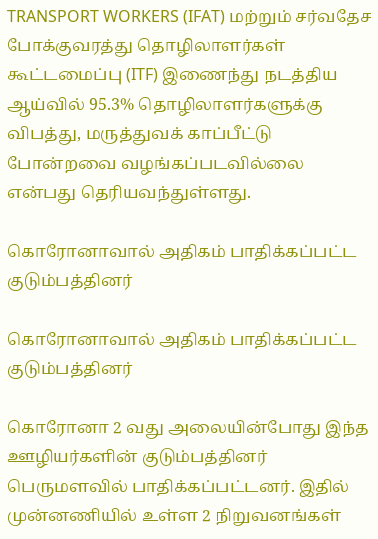TRANSPORT WORKERS (IFAT) மற்றும் சர்வதேச போக்குவரத்து தொழிலாளர்கள் கூட்டமைப்பு (ITF) இணைந்து நடத்திய ஆய்வில் 95.3% தொழிலாளர்களுக்கு விபத்து, மருத்துவக் காப்பீட்டு போன்றவை வழங்கப்படவில்லை என்பது தெரியவந்துள்ளது.

கொரோனாவால் அதிகம் பாதிக்கப்பட்ட குடும்பத்தினர்

கொரோனாவால் அதிகம் பாதிக்கப்பட்ட குடும்பத்தினர்

கொரோனா 2 வது அலையின்போது இந்த ஊழியர்களின் குடும்பத்தினர் பெருமளவில் பாதிக்கப்பட்டனர். இதில் முன்னணியில் உள்ள 2 நிறுவனங்கள்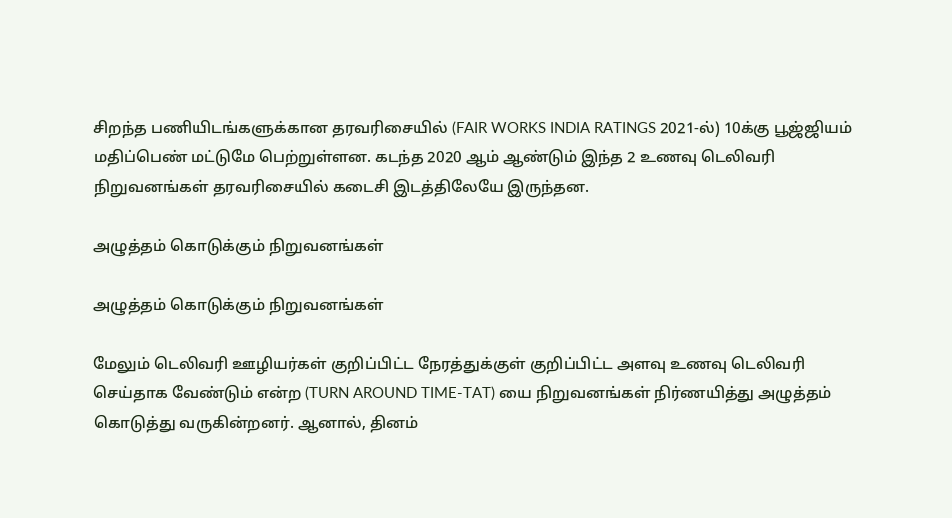சிறந்த பணியிடங்களுக்கான தரவரிசையில் (FAIR WORKS INDIA RATINGS 2021-ல்) 10க்கு பூஜ்ஜியம் மதிப்பெண் மட்டுமே பெற்றுள்ளன. கடந்த 2020 ஆம் ஆண்டும் இந்த 2 உணவு டெலிவரி நிறுவனங்கள் தரவரிசையில் கடைசி இடத்திலேயே இருந்தன.

அழுத்தம் கொடுக்கும் நிறுவனங்கள்

அழுத்தம் கொடுக்கும் நிறுவனங்கள்

மேலும் டெலிவரி ஊழியர்கள் குறிப்பிட்ட நேரத்துக்குள் குறிப்பிட்ட அளவு உணவு டெலிவரி செய்தாக வேண்டும் என்ற (TURN AROUND TIME-TAT) யை நிறுவனங்கள் நிர்ணயித்து அழுத்தம் கொடுத்து வருகின்றனர். ஆனால், தினம்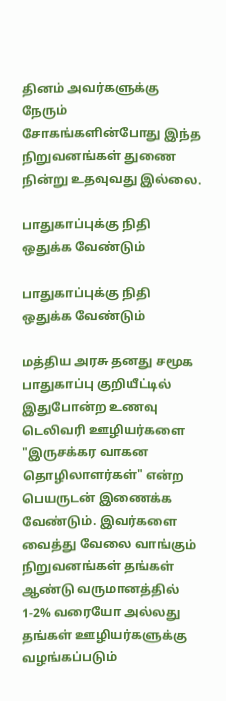தினம் அவர்களுக்கு நேரும் சோகங்களின்போது இந்த நிறுவனங்கள் துணை நின்று உதவுவது இல்லை.

பாதுகாப்புக்கு நிதி ஒதுக்க வேண்டும்

பாதுகாப்புக்கு நிதி ஒதுக்க வேண்டும்

மத்திய அரசு தனது சமூக பாதுகாப்பு குறியீட்டில் இதுபோன்ற உணவு டெலிவரி ஊழியர்களை "இருசக்கர வாகன தொழிலாளர்கள்" என்ற பெயருடன் இணைக்க வேண்டும். இவர்களை வைத்து வேலை வாங்கும் நிறுவனங்கள் தங்கள் ஆண்டு வருமானத்தில் 1-2% வரையோ அல்லது தங்கள் ஊழியர்களுக்கு வழங்கப்படும்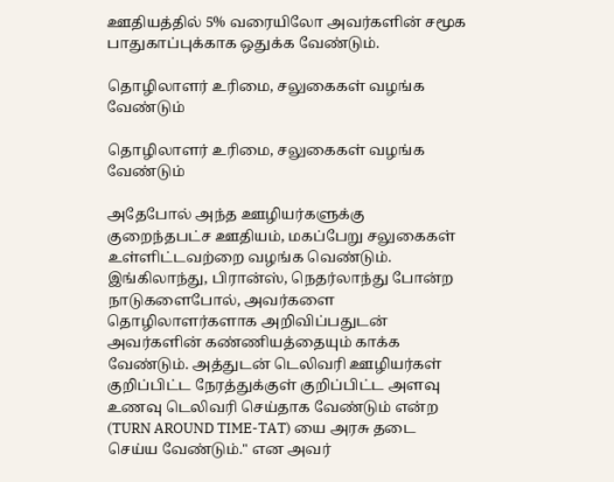ஊதியத்தில் 5% வரையிலோ அவர்களின் சமூக பாதுகாப்புக்காக ஒதுக்க வேண்டும்.

தொழிலாளர் உரிமை, சலுகைகள் வழங்க வேண்டும்

தொழிலாளர் உரிமை, சலுகைகள் வழங்க வேண்டும்

அதேபோல் அந்த ஊழியர்களுக்கு குறைந்தபட்ச ஊதியம், மகப்பேறு சலுகைகள் உள்ளிட்டவற்றை வழங்க வெண்டும். இங்கிலாந்து, பிரான்ஸ், நெதர்லாந்து போன்ற நாடுகளைபோல், அவர்களை தொழிலாளர்களாக அறிவிப்பதுடன் அவர்களின் கண்ணியத்தையும் காக்க வேண்டும். அத்துடன் டெலிவரி ஊழியர்கள் குறிப்பிட்ட நேரத்துக்குள் குறிப்பிட்ட அளவு உணவு டெலிவரி செய்தாக வேண்டும் என்ற (TURN AROUND TIME-TAT) யை அரசு தடை செய்ய வேண்டும்." என அவர்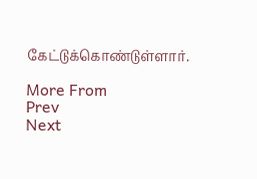கேட்டுக்கொண்டுள்ளார்.

More From
Prev
Next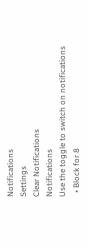Notifications
Settings
Clear Notifications
Notifications
Use the toggle to switch on notifications
  • Block for 8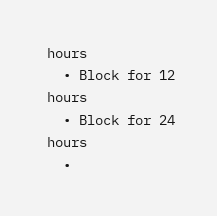hours
  • Block for 12 hours
  • Block for 24 hours
  •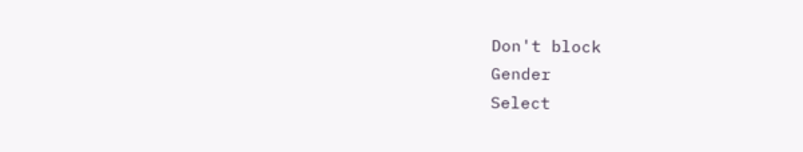Don't block
Gender
Select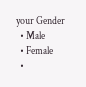your Gender
  • Male
  • Female
  •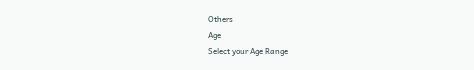Others
Age
Select your Age Range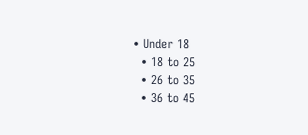• Under 18
  • 18 to 25
  • 26 to 35
  • 36 to 45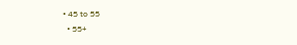• 45 to 55
  • 55+